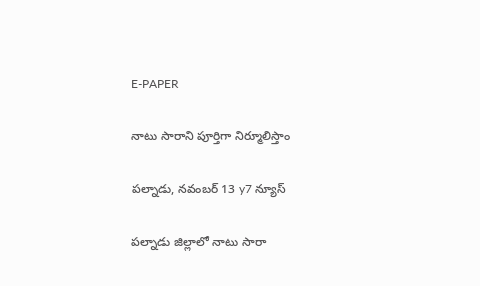E-PAPER

నాటు సారాని పూర్తిగా నిర్మూలిస్తాం

పల్నాడు, నవంబర్ 13 y7 న్యూస్

పల్నాడు జిల్లాలో నాటు సారా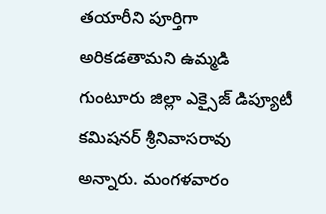తయారీని పూర్తిగా అరికడతామని ఉమ్మడి గుంటూరు జిల్లా ఎక్సైజ్ డిప్యూటీ కమిషనర్ శ్రీనివాసరావు అన్నారు. మంగళవారం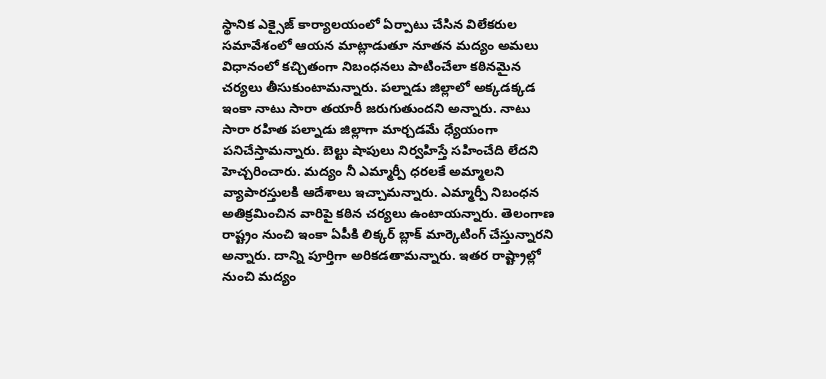స్థానిక ఎక్సైజ్ కార్యాలయంలో ఏర్పాటు చేసిన విలేకరుల సమావేశంలో ఆయన మాట్లాడుతూ నూతన మద్యం అమలు విధానంలో కచ్చితంగా నిబంధనలు పాటించేలా కఠినమైన చర్యలు తీసుకుంటామన్నారు. పల్నాడు జిల్లాలో అక్కడక్కడ ఇంకా నాటు సారా తయారీ జరుగుతుందని అన్నారు. నాటు సారా రహిత పల్నాడు జిల్లాగా మార్చడమే ధ్యేయంగా పనిచేస్తామన్నారు. బెల్టు షాపులు నిర్వహిస్తే సహించేది లేదని హెచ్చరించారు. మద్యం నీ ఎమ్మార్పీ ధరలకే అమ్మాలని వ్యాపారస్తులకి ఆదేశాలు ఇచ్చామన్నారు. ఎమ్మార్పీ నిబంధన అతిక్రమించిన వారిపై కఠిన చర్యలు ఉంటాయన్నారు. తెలంగాణ రాష్ట్రం నుంచి ఇంకా ఏపీకి లిక్కర్ బ్లాక్ మార్కెటింగ్ చేస్తున్నారని అన్నారు. దాన్ని పూర్తిగా అరికడతామన్నారు. ఇతర రాష్ట్రాల్లో నుంచి మద్యం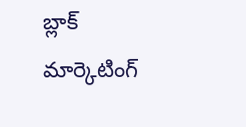బ్లాక్ మార్కెటింగ్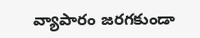వ్యాపారం జరగకుండా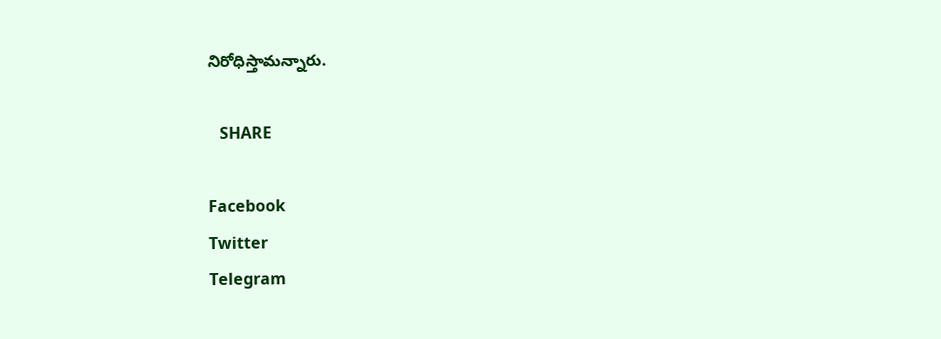నిరోధిస్తామన్నారు.

   SHARE

Facebook
Twitter
Telegram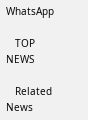WhatsApp

   TOP NEWS

   Related News